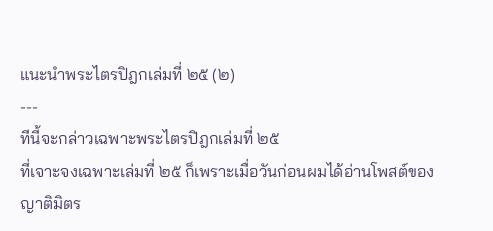แนะนำพระไตรปิฎกเล่มที่ ๒๕ (๒)
---
ทีนี้จะกล่าวเฉพาะพระไตรปิฎกเล่มที่ ๒๕
ที่เจาะจงเฉพาะเล่มที่ ๒๕ ก็เพราะเมื่อวันก่อนผมได้อ่านโพสต์ของญาติมิตร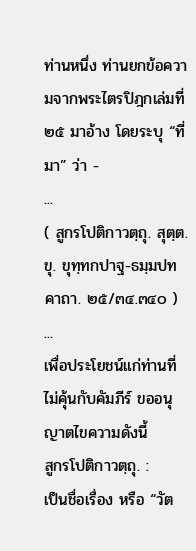ท่านหนึ่ง ท่านยกข้อความจากพระไตรปิฎกเล่มที่ ๒๕ มาอ้าง โดยระบุ “ที่มา” ว่า -
...
( สูกรโปติกาวตฺถุ. สุตฺต. ขุ. ขุทฺทกปาฐ-ธมฺมปทคาถา. ๒๕/๓๔.๓๔๐ )
...
เพื่อประโยชน์แก่ท่านที่ไม่คุ้นกับคัมภีร์ ขออนุญาตไขความดังนี้
สูกรโปติกาวตฺถุ. :
เป็นชื่อเรื่อง หรือ “วัต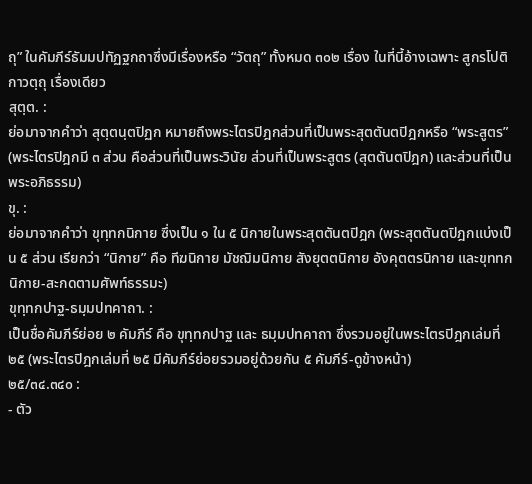ถุ” ในคัมภีร์ธัมมปทัฏฐกถาซึ่งมีเรื่องหรือ “วัตถุ” ทั้งหมด ๓๐๒ เรื่อง ในที่นี้อ้างเฉพาะ สูกรโปติกาวตฺถุ เรื่องเดียว
สุตฺต. :
ย่อมาจากคำว่า สุตฺตนฺตปิฏก หมายถึงพระไตรปิฎกส่วนที่เป็นพระสุตตันตปิฎกหรือ “พระสูตร” (พระไตรปิฎกมี ๓ ส่วน คือส่วนที่เป็นพระวินัย ส่วนที่เป็นพระสูตร (สุตตันตปิฎก) และส่วนที่เป็นพระอภิธรรม)
ขุ. :
ย่อมาจากคำว่า ขุทฺทกนิกาย ซึ่งเป็น ๑ ใน ๕ นิกายในพระสุตตันตปิฎก (พระสุตตันตปิฎกแบ่งเป็น ๕ ส่วน เรียกว่า “นิกาย” คือ ทีฆนิกาย มัชฌิมนิกาย สังยุตตนิกาย อังคุตตรนิกาย และขุททกนิกาย-สะกดตามศัพท์ธรรมะ)
ขุทฺทกปาฐ-ธมฺมปทคาถา. :
เป็นชื่อคัมภีร์ย่อย ๒ คัมภีร์ คือ ขุทฺทกปาฐ และ ธมฺมปทคาถา ซึ่งรวมอยู่ในพระไตรปิฎกเล่มที่ ๒๕ (พระไตรปิฎกเล่มที่ ๒๕ มีคัมภีร์ย่อยรวมอยู่ด้วยกัน ๕ คัมภีร์-ดูข้างหน้า)
๒๕/๓๔.๓๔๐ :
- ตัว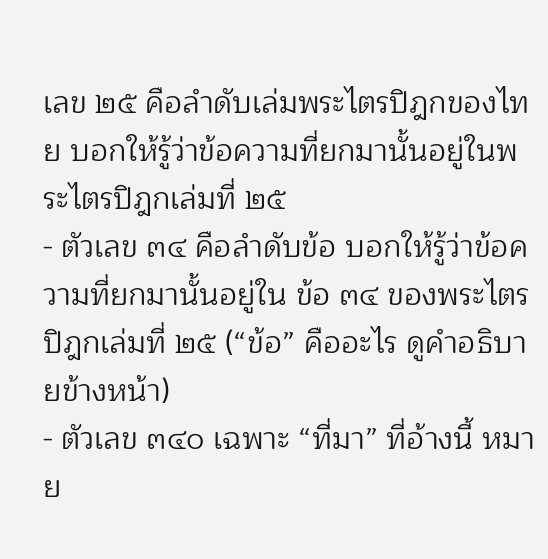เลข ๒๕ คือลำดับเล่มพระไตรปิฎกของไทย บอกให้รู้ว่าข้อความที่ยกมานั้นอยู่ในพระไตรปิฎกเล่มที่ ๒๕
- ตัวเลข ๓๔ คือลำดับข้อ บอกให้รู้ว่าข้อความที่ยกมานั้นอยู่ใน ข้อ ๓๔ ของพระไตรปิฎกเล่มที่ ๒๕ (“ข้อ” คืออะไร ดูคำอธิบายข้างหน้า)
- ตัวเลข ๓๔๐ เฉพาะ “ที่มา” ที่อ้างนี้ หมาย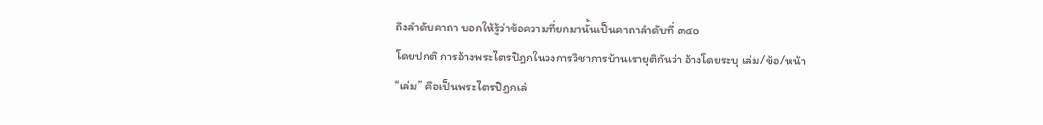ถึงลำดับคาถา บอกให้รู้ว่าข้อความที่ยกมานั้นเป็นคาถาลำดับที่ ๓๔๐
โดยปกติ การอ้างพระไตรปิฎกในวงการวิชาการบ้านเรายุติกันว่า อ้างโดยระบุ เล่ม/ข้อ/หน้า
“เล่ม” คือเป็นพระไตรปิฎกเล่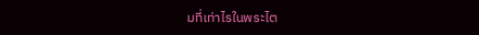มที่เท่าไรในพระไต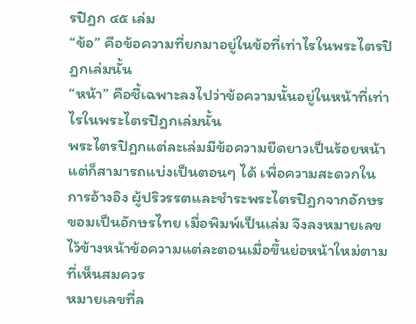รปิฎก ๔๕ เล่ม
“ข้อ” คือข้อความที่ยกมาอยู่ในข้อที่เท่าไรในพระไตรปิฎกเล่มนั้น
“หน้า” คือชี้เฉพาะลงไปว่าข้อความนั้นอยู่ในหน้าที่เท่าไรในพระไตรปิฎกเล่มนั้น
พระไตรปิฎกแต่ละเล่มมีข้อความยืดยาวเป็นร้อยหน้า แต่ก็สามารถแบ่งเป็นตอนๆ ได้ เพื่อความสะดวกในการอ้างอิง ผู้ปริวรรตและชำระพระไตรปิฎกจากอักษรขอมเป็นอักษรไทย เมื่อพิมพ์เป็นเล่ม จึงลงหมายเลขไว้ข้างหน้าข้อความแต่ละตอนเมื่อขึ้นย่อหน้าใหม่ตามที่เห็นสมควร
หมายเลขที่ล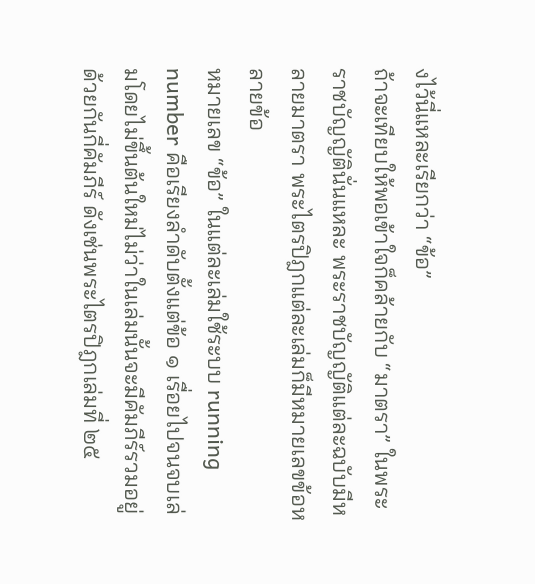งไว้นี่แหละเรียกว่า “ข้อ”
ถ้าจะเทียบให้พอเข้าใจก็คล้ายกับ “มาตรา” ในพระราชบัญญัตินั่นแหละ พระราชบัญญัติแต่ละฉบับมีหลายมาตรา พระไตรปิฎกแต่ละเล่มก็มีหมายเลขข้อหลายข้อ
หมายเลข “ข้อ” ในแต่ละเล่มใช้ระบบ running number คือเรียงลำดับตั้งแต่ข้อ ๑ เรื่อยไปจนจบเล่มโดยไม่ขึ้นต้นใหม่ไม่ว่าในเล่มนั้นจะมีคัมภีร์รวมอยู่ด้วยกันกี่คัมภีร์ ดังเช่นพระไตรปิฎกเล่มที่ ๒๕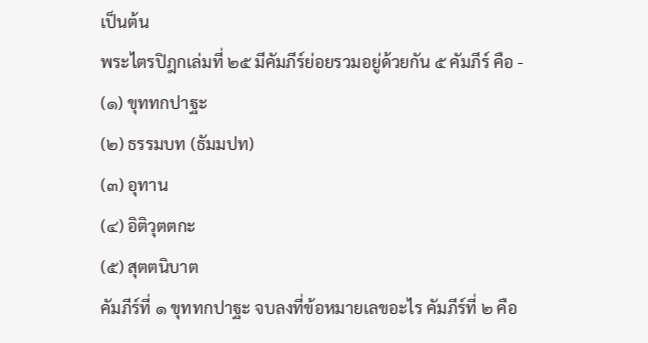เป็นต้น
พระไตรปิฎกเล่มที่ ๒๕ มีคัมภีร์ย่อยรวมอยู่ด้วยกัน ๕ คัมภีร์ คือ -
(๑) ขุททกปาฐะ
(๒) ธรรมบท (ธัมมปท)
(๓) อุทาน
(๔) อิติวุตตกะ
(๕) สุตตนิบาต
คัมภีร์ที่ ๑ ขุททกปาฐะ จบลงที่ข้อหมายเลขอะไร คัมภีร์ที่ ๒ คือ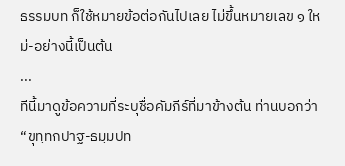ธรรมบท ก็ใช้หมายข้อต่อกันไปเลย ไม่ขึ้นหมายเลข ๑ ใหม่-อย่างนี้เป็นต้น
...
ทีนี้มาดูข้อความที่ระบุชื่อคัมภีร์ที่มาข้างต้น ท่านบอกว่า “ขุทฺทกปาฐ-ธมฺมปท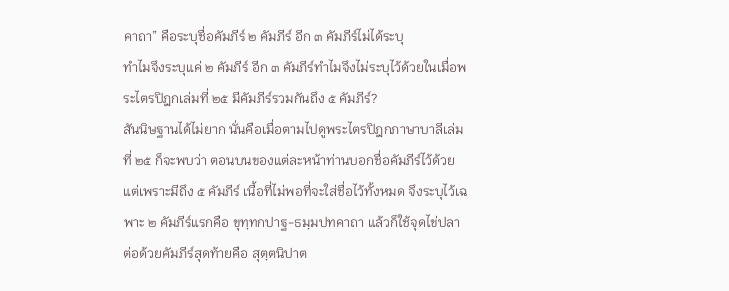คาถา” คือระบุชื่อคัมภีร์ ๒ คัมภีร์ อีก ๓ คัมภีร์ไม่ได้ระบุ
ทำไมจึงระบุแค่ ๒ คัมภีร์ อีก ๓ คัมภีร์ทำไมจึงไม่ระบุไว้ด้วยในเมื่อพระไตรปิฎกเล่มที่ ๒๕ มีคัมภีร์รวมกันถึง ๕ คัมภีร์?
สันนิษฐานได้ไม่ยาก นั่นคือเมื่อตามไปดูพระไตรปิฎกภาษาบาลีเล่มที่ ๒๕ ก็จะพบว่า ตอนบนของแต่ละหน้าท่านบอกชื่อคัมภีร์ไว้ด้วย แต่เพราะมีถึง ๕ คัมภีร์ เนื้อที่ไม่พอที่จะใส่ชื่อไว้ทั้งหมด จึงระบุไว้เฉพาะ ๒ คัมภีร์แรกคือ ขุทฺทกปาฐ-ธมฺมปทคาถา แล้วก็ใช้จุดไข่ปลา ต่อด้วยคัมภีร์สุดท้ายคือ สุตฺตนิปาต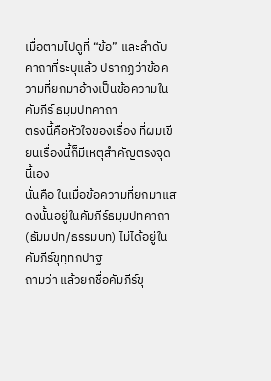เมื่อตามไปดูที่ “ข้อ” และลำดับคาถาที่ระบุแล้ว ปรากฏว่าข้อความที่ยกมาอ้างเป็นข้อความในคัมภีร์ ธมฺมปทคาถา
ตรงนี้คือหัวใจของเรื่อง ที่ผมเขียนเรื่องนี้ก็มีเหตุสำคัญตรงจุดนี้เอง
นั่นคือ ในเมื่อข้อความที่ยกมาแสดงนั้นอยู่ในคัมภีร์ธมฺมปทคาถา (ธัมมปท/ธรรมบท) ไม่ได้อยู่ในคัมภีร์ขุทฺทกปาฐ
ถามว่า แล้วยกชื่อคัมภีร์ขุ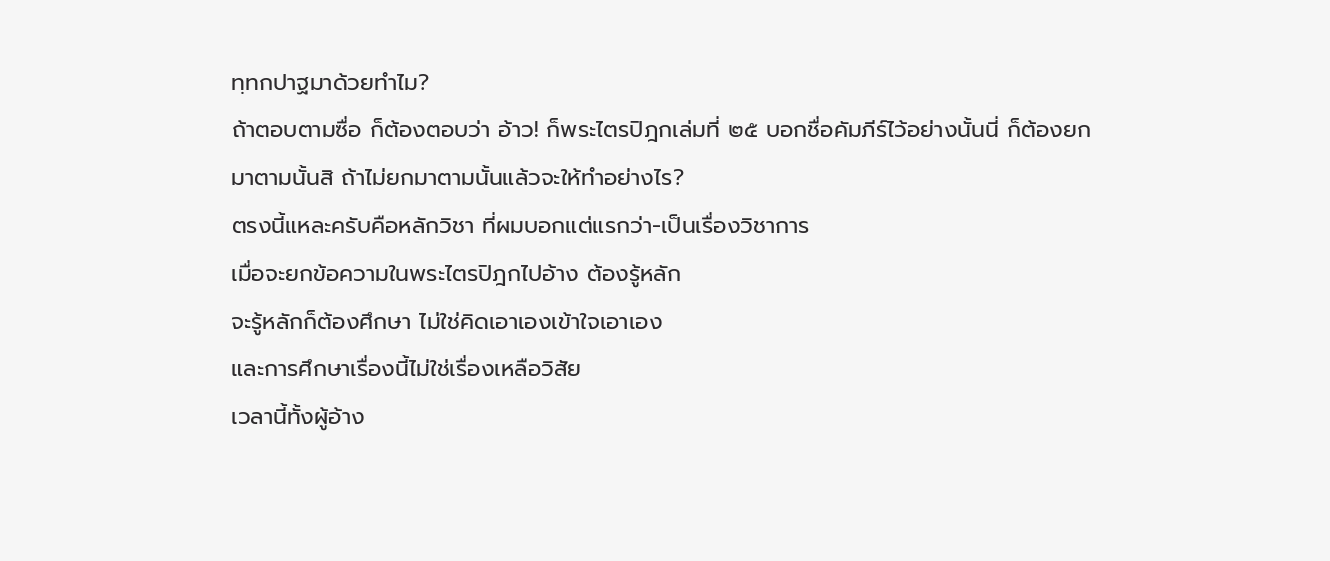ทฺทกปาฐมาด้วยทำไม?
ถ้าตอบตามซื่อ ก็ต้องตอบว่า อ้าว! ก็พระไตรปิฎกเล่มที่ ๒๕ บอกชื่อคัมภีร์ไว้อย่างนั้นนี่ ก็ต้องยกมาตามนั้นสิ ถ้าไม่ยกมาตามนั้นแล้วจะให้ทำอย่างไร?
ตรงนี้แหละครับคือหลักวิชา ที่ผมบอกแต่แรกว่า-เป็นเรื่องวิชาการ
เมื่อจะยกข้อความในพระไตรปิฎกไปอ้าง ต้องรู้หลัก
จะรู้หลักก็ต้องศึกษา ไม่ใช่คิดเอาเองเข้าใจเอาเอง
และการศึกษาเรื่องนี้ไม่ใช่เรื่องเหลือวิสัย
เวลานี้ทั้งผู้อ้าง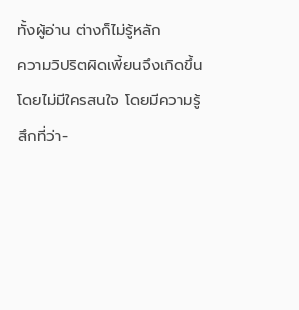ทั้งผู้อ่าน ต่างก็ไม่รู้หลัก
ความวิปริตผิดเพี้ยนจึงเกิดขึ้นโดยไม่มีใครสนใจ โดยมีความรู้สึกที่ว่า-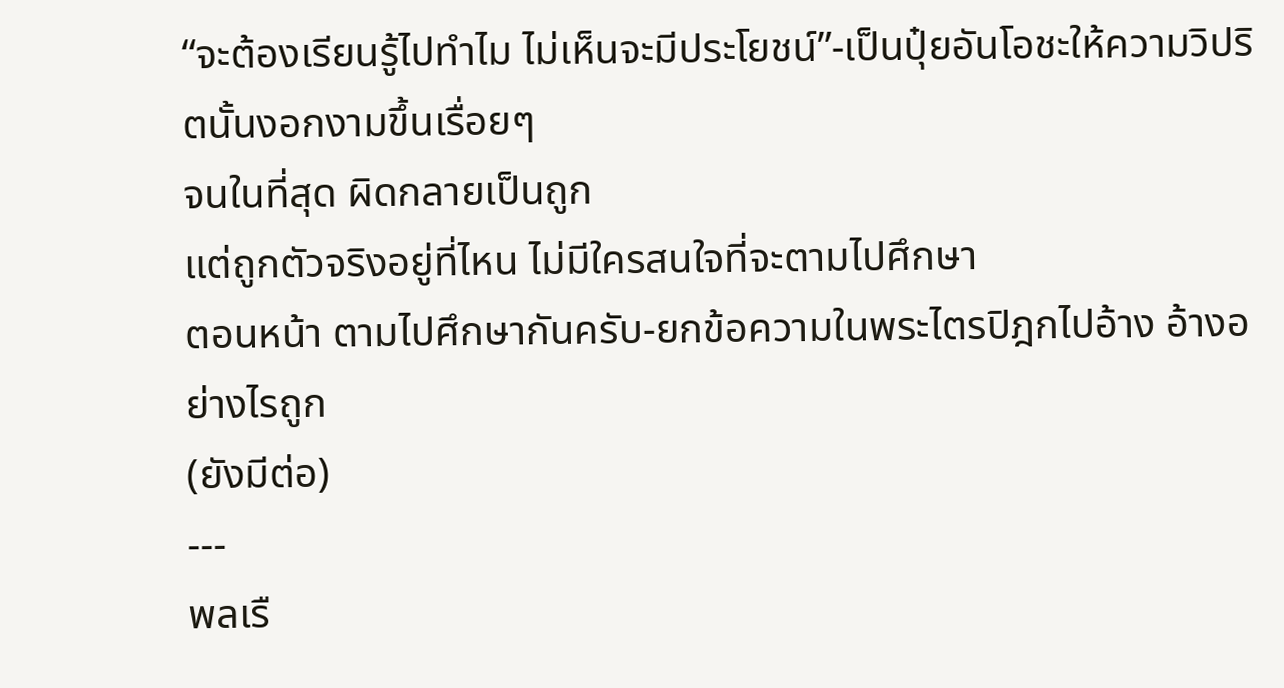“จะต้องเรียนรู้ไปทำไม ไม่เห็นจะมีประโยชน์”-เป็นปุ๋ยอันโอชะให้ความวิปริตนั้นงอกงามขึ้นเรื่อยๆ
จนในที่สุด ผิดกลายเป็นถูก
แต่ถูกตัวจริงอยู่ที่ไหน ไม่มีใครสนใจที่จะตามไปศึกษา
ตอนหน้า ตามไปศึกษากันครับ-ยกข้อความในพระไตรปิฎกไปอ้าง อ้างอย่างไรถูก
(ยังมีต่อ)
---
พลเรื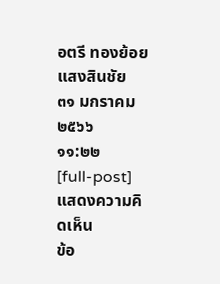อตรี ทองย้อย แสงสินชัย
๓๑ มกราคม ๒๕๖๖
๑๑:๒๒
[full-post]
แสดงความคิดเห็น
ข้อ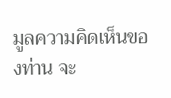มูลความคิดเห็นของท่าน จะ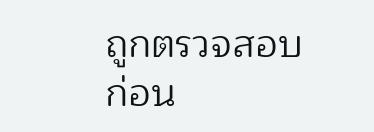ถูกตรวจสอบก่อน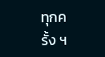ทุกครั้ง ฯ